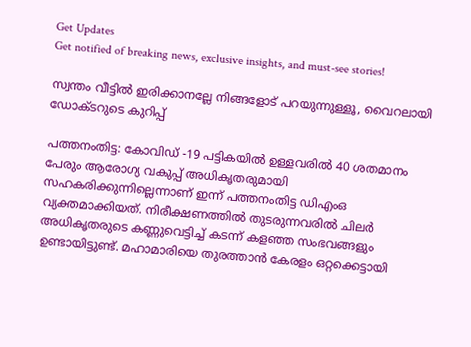Get Updates
Get notified of breaking news, exclusive insights, and must-see stories!

സ്വന്തം വീട്ടിൽ ഇരിക്കാനല്ലേ നിങ്ങളോട് പറയുന്നുള്ളൂ, വൈറലായി ഡോക്ടറുടെ കുറിപ്പ്

പത്തനംതിട്ട: കോവിഡ് -19 പട്ടികയില്‍ ഉള്ളവരില്‍ 40 ശതമാനം പേരും ആരോഗ്യ വകുപ്പ് അധികൃതരുമായി സഹകരിക്കുന്നില്ലെന്നാണ് ഇന്ന് പത്തനംതിട്ട ഡിഎംഒ വ്യക്തമാക്കിയത്. നിരീക്ഷണത്തില്‍ തുടരുന്നവരില്‍ ചിലര്‍ അധികൃതരുടെ കണ്ണുവെട്ടിച്ച് കടന്ന് കളഞ്ഞ സംഭവങ്ങളും ഉണ്ടായിട്ടുണ്ട്. മഹാമാരിയെ തുരത്താന്‍ കേരളം ഒറ്റക്കെട്ടായി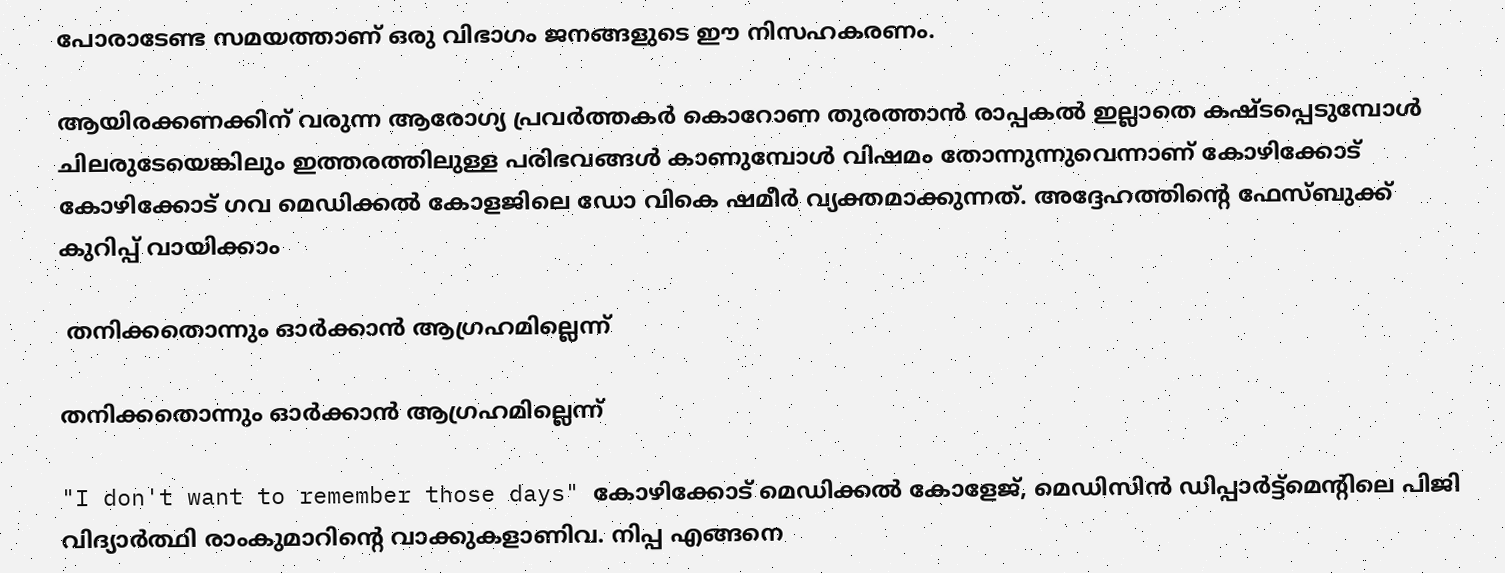പോരാടേണ്ട സമയത്താണ് ഒരു വിഭാഗം ജനങ്ങളുടെ ഈ നിസഹകരണം.

ആയിരക്കണക്കിന് വരുന്ന ആരോഗ്യ പ്രവര്‍ത്തകര്‍ കൊറോണ തുരത്താന്‍ രാപ്പകല്‍ ഇല്ലാതെ കഷ്ടപ്പെടുമ്പോള്‍ ചിലരുടേയെങ്കിലും ഇത്തരത്തിലുള്ള പരിഭവങ്ങള്‍ കാണുമ്പോള്‍ വിഷമം തോന്നുന്നുവെന്നാണ് കോഴിക്കോട് കോഴിക്കോട് ഗവ മെഡിക്കൽ കോളജിലെ ഡോ വികെ ഷമീര്‍ വ്യക്തമാക്കുന്നത്. അദ്ദേഹത്തിന്‍റെ ഫേസ്ബുക്ക് കുറിപ്പ് വായിക്കാം

 തനിക്കതൊന്നും ഓർക്കാൻ ആഗ്രഹമില്ലെന്ന്

തനിക്കതൊന്നും ഓർക്കാൻ ആഗ്രഹമില്ലെന്ന്

"I don't want to remember those days" കോഴിക്കോട് മെഡിക്കൽ കോളേജ്, മെഡിസിൻ ഡിപ്പാർട്ട്മെൻ്റിലെ പിജി വിദ്യാർത്ഥി രാംകുമാറിൻ്റെ വാക്കുകളാണിവ. നിപ്പ എങ്ങനെ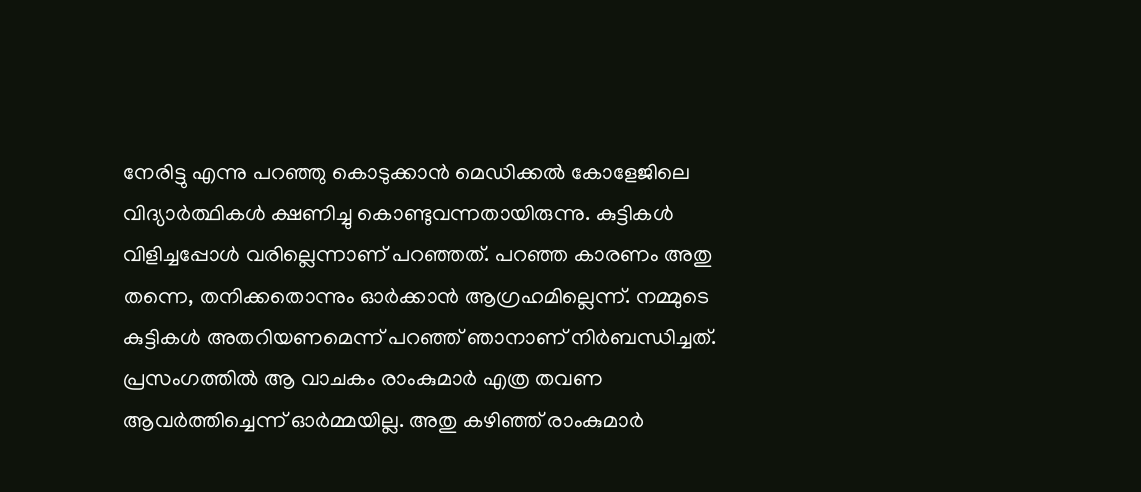നേരിട്ടു എന്നു പറഞ്ഞു കൊടുക്കാൻ മെഡിക്കൽ കോളേജിലെ വിദ്യാർത്ഥികൾ ക്ഷണിച്ചു കൊണ്ടുവന്നതായിരുന്നു. കുട്ടികൾ വിളിച്ചപ്പോൾ വരില്ലെന്നാണ് പറഞ്ഞത്. പറഞ്ഞ കാരണം അതു തന്നെ, തനിക്കതൊന്നും ഓർക്കാൻ ആഗ്രഹമില്ലെന്ന്. നമ്മുടെ കുട്ടികൾ അതറിയണമെന്ന് പറഞ്ഞ് ഞാനാണ് നിർബന്ധിച്ചത്. പ്രസംഗത്തിൽ ആ വാചകം രാംകുമാർ എത്ര തവണ ആവർത്തിച്ചെന്ന് ഓർമ്മയില്ല. അതു കഴിഞ്ഞ് രാംകുമാർ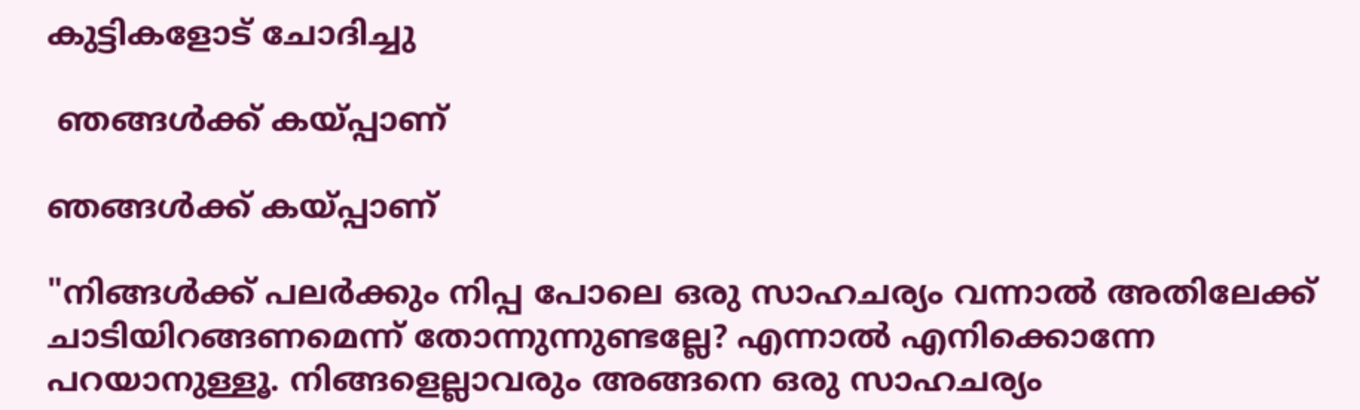കുട്ടികളോട് ചോദിച്ചു

 ഞങ്ങൾക്ക് കയ്പ്പാണ്

ഞങ്ങൾക്ക് കയ്പ്പാണ്

"നിങ്ങൾക്ക് പലർക്കും നിപ്പ പോലെ ഒരു സാഹചര്യം വന്നാൽ അതിലേക്ക് ചാടിയിറങ്ങണമെന്ന് തോന്നുന്നുണ്ടല്ലേ? എന്നാൽ എനിക്കൊന്നേ പറയാനുള്ളൂ. നിങ്ങളെല്ലാവരും അങ്ങനെ ഒരു സാഹചര്യം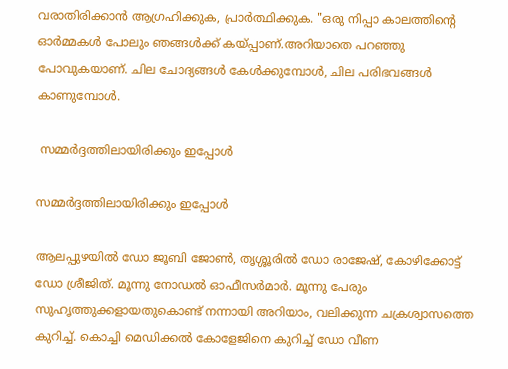വരാതിരിക്കാൻ ആഗ്രഹിക്കുക, പ്രാർത്ഥിക്കുക. "ഒരു നിപ്പാ കാലത്തിൻ്റെ ഓർമ്മകൾ പോലും ഞങ്ങൾക്ക് കയ്പ്പാണ്.അറിയാതെ പറഞ്ഞു പോവുകയാണ്. ചില ചോദ്യങ്ങൾ കേൾക്കുമ്പോൾ, ചില പരിഭവങ്ങൾ കാണുമ്പോൾ.

 സമ്മർദ്ദത്തിലായിരിക്കും ഇപ്പോൾ

സമ്മർദ്ദത്തിലായിരിക്കും ഇപ്പോൾ

ആലപ്പുഴയിൽ ഡോ ജൂബി ജോൺ, തൃശ്ശൂരിൽ ഡോ രാജേഷ്, കോഴിക്കോട്ട് ഡോ ശ്രീജിത്. മൂന്നു നോഡൽ ഓഫീസർമാർ. മൂന്നു പേരും സുഹൃത്തുക്കളായതുകൊണ്ട് നന്നായി അറിയാം, വലിക്കുന്ന ചക്രശ്വാസത്തെ കുറിച്ച്. കൊച്ചി മെഡിക്കൽ കോളേജിനെ കുറിച്ച് ഡോ വീണ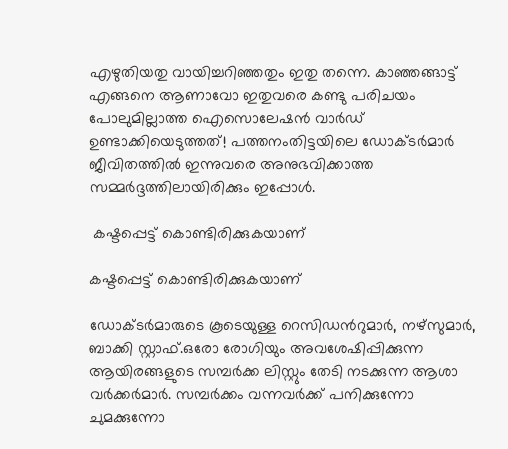എഴുതിയതു വായിച്ചറിഞ്ഞതും ഇതു തന്നെ. കാഞ്ഞങ്ങാട്ട് എങ്ങനെ ആണാവോ ഇതുവരെ കണ്ടു പരിചയം പോലുമില്ലാത്ത ഐസൊലേഷൻ വാർഡ് ഉണ്ടാക്കിയെടുത്തത്! പത്തനംതിട്ടയിലെ ഡോക്ടർമാർ ജീവിതത്തിൽ ഇന്നുവരെ അനുഭവിക്കാത്ത സമ്മർദ്ദത്തിലായിരിക്കും ഇപ്പോൾ.

 കഷ്ടപ്പെട്ട് കൊണ്ടിരിക്കുകയാണ്

കഷ്ടപ്പെട്ട് കൊണ്ടിരിക്കുകയാണ്

ഡോക്ടർമാരുടെ കൂടെയുള്ള റെസിഡൻറുമാർ, നഴ്സുമാർ, ബാക്കി സ്റ്റാഫ്.ഒരോ രോഗിയും അവശേഷിപ്പിക്കുന്ന ആയിരങ്ങളുടെ സമ്പർക്ക ലിസ്റ്റും തേടി നടക്കുന്ന ആശാ വർക്കർമാർ. സമ്പർക്കം വന്നവർക്ക് പനിക്കുന്നോ ചുമക്കുന്നോ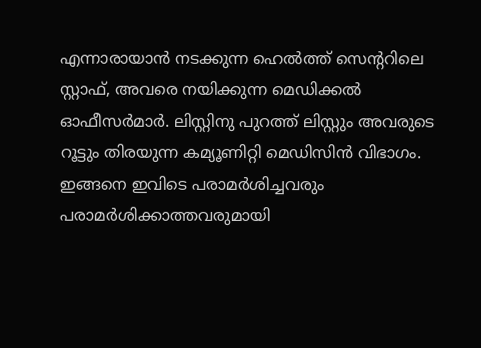എന്നാരായാൻ നടക്കുന്ന ഹെൽത്ത് സെൻ്ററിലെ സ്റ്റാഫ്, അവരെ നയിക്കുന്ന മെഡിക്കൽ ഓഫീസർമാർ. ലിസ്റ്റിനു പുറത്ത് ലിസ്റ്റും അവരുടെ റൂട്ടും തിരയുന്ന കമ്യൂണിറ്റി മെഡിസിൻ വിഭാഗം. ഇങ്ങനെ ഇവിടെ പരാമർശിച്ചവരും പരാമർശിക്കാത്തവരുമായി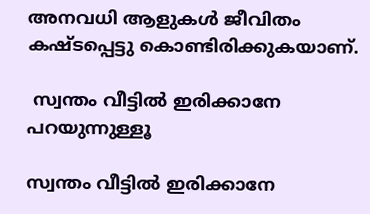അനവധി ആളുകൾ ജീവിതം കഷ്ടപ്പെട്ടു കൊണ്ടിരിക്കുകയാണ്.

 സ്വന്തം വീട്ടിൽ ഇരിക്കാനേ പറയുന്നുള്ളൂ

സ്വന്തം വീട്ടിൽ ഇരിക്കാനേ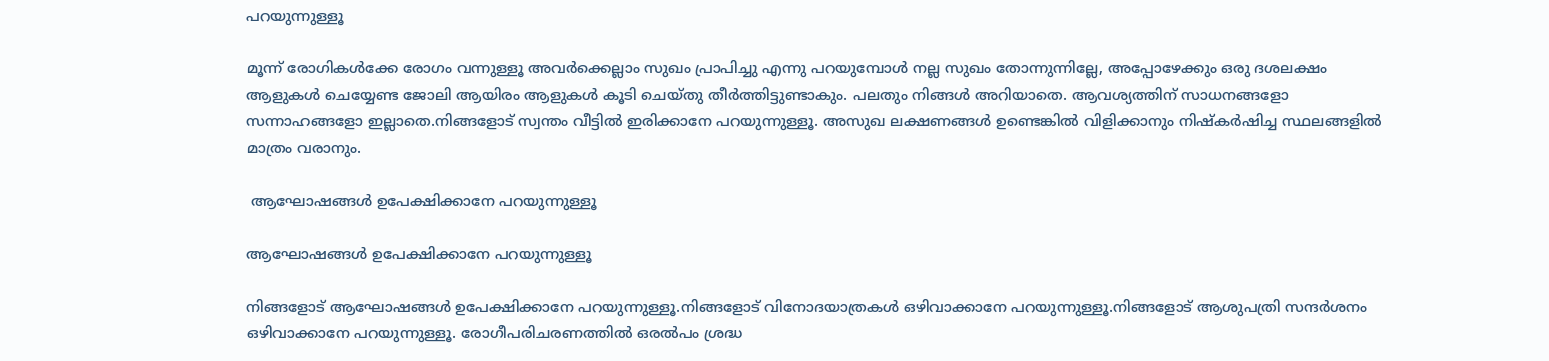പറയുന്നുള്ളൂ

മൂന്ന് രോഗികൾക്കേ രോഗം വന്നുള്ളൂ അവർക്കെല്ലാം സുഖം പ്രാപിച്ചു എന്നു പറയുമ്പോൾ നല്ല സുഖം തോന്നുന്നില്ലേ, അപ്പോഴേക്കും ഒരു ദശലക്ഷം ആളുകൾ ചെയ്യേണ്ട ജോലി ആയിരം ആളുകൾ കൂടി ചെയ്തു തീർത്തിട്ടുണ്ടാകും. പലതും നിങ്ങൾ അറിയാതെ. ആവശ്യത്തിന് സാധനങ്ങളോ സന്നാഹങ്ങളോ ഇല്ലാതെ.നിങ്ങളോട് സ്വന്തം വീട്ടിൽ ഇരിക്കാനേ പറയുന്നുള്ളൂ. അസുഖ ലക്ഷണങ്ങൾ ഉണ്ടെങ്കിൽ വിളിക്കാനും നിഷ്കർഷിച്ച സ്ഥലങ്ങളിൽ മാത്രം വരാനും.

 ആഘോഷങ്ങൾ ഉപേക്ഷിക്കാനേ പറയുന്നുള്ളൂ

ആഘോഷങ്ങൾ ഉപേക്ഷിക്കാനേ പറയുന്നുള്ളൂ

നിങ്ങളോട് ആഘോഷങ്ങൾ ഉപേക്ഷിക്കാനേ പറയുന്നുള്ളൂ.നിങ്ങളോട് വിനോദയാത്രകൾ ഒഴിവാക്കാനേ പറയുന്നുള്ളൂ.നിങ്ങളോട് ആശുപത്രി സന്ദർശനം ഒഴിവാക്കാനേ പറയുന്നുള്ളൂ. രോഗീപരിചരണത്തിൽ ഒരൽപം ശ്രദ്ധ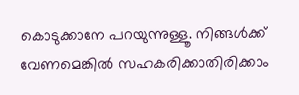കൊടുക്കാനേ പറയുന്നുള്ളൂ. നിങ്ങൾക്ക് വേണമെങ്കിൽ സഹകരിക്കാതിരിക്കാം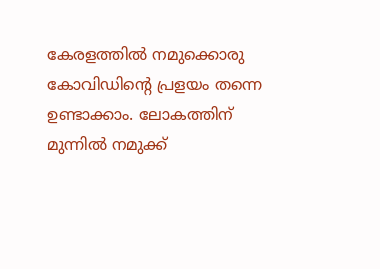കേരളത്തിൽ നമുക്കൊരു കോവിഡിൻ്റെ പ്രളയം തന്നെ ഉണ്ടാക്കാം. ലോകത്തിന് മുന്നിൽ നമുക്ക്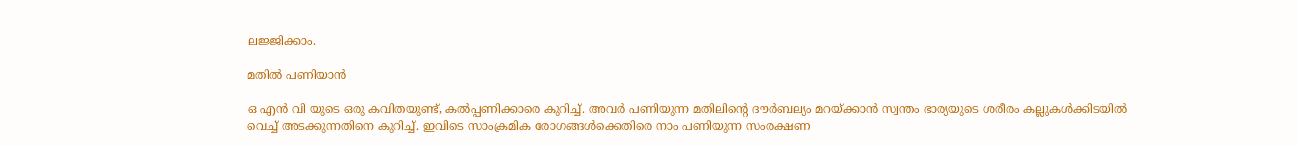ലജ്ജിക്കാം.

മതിൽ പണിയാൻ

ഒ എൻ വി യുടെ ഒരു കവിതയുണ്ട്, കൽപ്പണിക്കാരെ കുറിച്ച്‌. അവർ പണിയുന്ന മതിലിൻ്റെ ദൗർബല്യം മറയ്ക്കാൻ സ്വന്തം ഭാര്യയുടെ ശരീരം കല്ലുകൾക്കിടയിൽ വെച്ച് അടക്കുന്നതിനെ കുറിച്ച്. ഇവിടെ സാംക്രമിക രോഗങ്ങൾക്കെതിരെ നാം പണിയുന്ന സംരക്ഷണ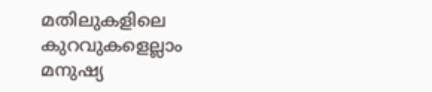മതിലുകളിലെ കുറവുകളെല്ലാം മനുഷ്യ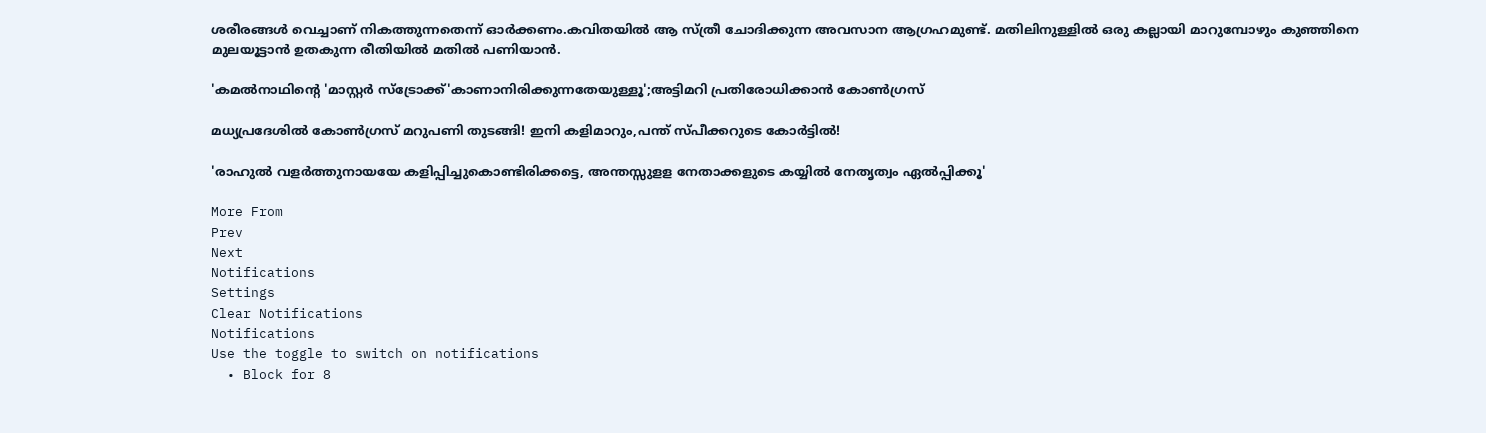ശരീരങ്ങൾ വെച്ചാണ് നികത്തുന്നതെന്ന് ഓർക്കണം.കവിതയിൽ ആ സ്ത്രീ ചോദിക്കുന്ന അവസാന ആഗ്രഹമുണ്ട്. മതിലിനുള്ളിൽ ഒരു കല്ലായി മാറുമ്പോഴും കുഞ്ഞിനെ മുലയൂട്ടാൻ ഉതകുന്ന രീതിയിൽ മതിൽ പണിയാൻ.

'കമല്‍നാഥിന്‍റെ 'മാസ്റ്റര്‍ സ്ട്രോക്ക്'കാണാനിരിക്കുന്നതേയുള്ളൂ';അട്ടിമറി പ്രതിരോധിക്കാന്‍ കോണ്‍ഗ്രസ്

മധ്യപ്രദേശില്‍ കോണ്‍ഗ്രസ് മറുപണി തുടങ്ങി! ഇനി കളിമാറും,പന്ത് സ്പീക്കറുടെ കോര്‍ട്ടില്‍!

'രാഹുൽ വളർത്തുനായയേ കളിപ്പിച്ചുകൊണ്ടിരിക്കട്ടെ, അന്തസ്സുളള നേതാക്കളുടെ കയ്യിൽ നേതൃത്വം ഏൽപ്പിക്കൂ'

More From
Prev
Next
Notifications
Settings
Clear Notifications
Notifications
Use the toggle to switch on notifications
  • Block for 8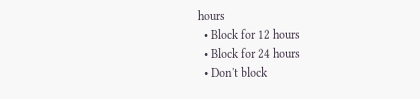hours
  • Block for 12 hours
  • Block for 24 hours
  • Don't block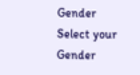Gender
Select your Gender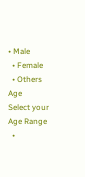• Male
  • Female
  • Others
Age
Select your Age Range
  •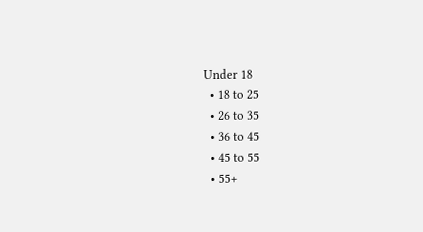Under 18
  • 18 to 25
  • 26 to 35
  • 36 to 45
  • 45 to 55
  • 55+